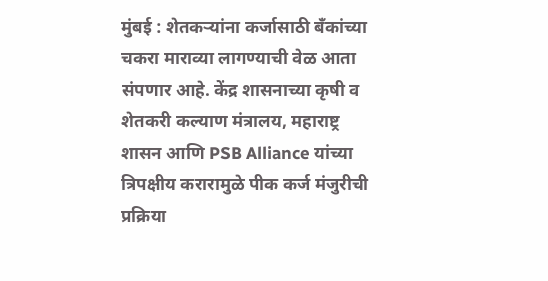मुंबई : शेतकऱ्यांना कर्जासाठी बँकांच्या चकरा माराव्या लागण्याची वेळ आता संपणार आहे. केंद्र शासनाच्या कृषी व शेतकरी कल्याण मंत्रालय, महाराष्ट्र शासन आणि PSB Alliance यांच्या त्रिपक्षीय करारामुळे पीक कर्ज मंजुरीची प्रक्रिया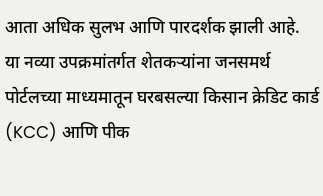आता अधिक सुलभ आणि पारदर्शक झाली आहे.
या नव्या उपक्रमांतर्गत शेतकऱ्यांना जनसमर्थ पोर्टलच्या माध्यमातून घरबसल्या किसान क्रेडिट कार्ड (KCC) आणि पीक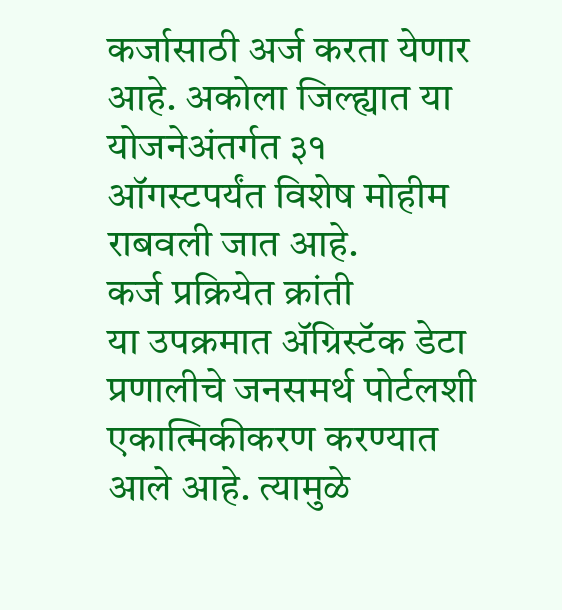कर्जासाठी अर्ज करता येणार आहे. अकोला जिल्ह्यात या योजनेअंतर्गत ३१ ऑगस्टपर्यंत विशेष मोहीम राबवली जात आहे.
कर्ज प्रक्रियेत क्रांती
या उपक्रमात ॲग्रिस्टॅक डेटा प्रणालीचे जनसमर्थ पोर्टलशी एकात्मिकीकरण करण्यात आले आहे. त्यामुळे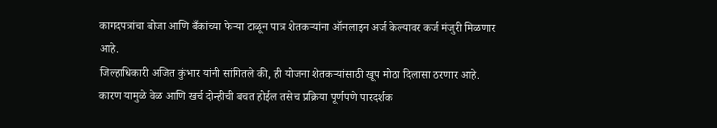कागदपत्रांचा बोजा आणि बँकांच्या फेऱ्या टाळून पात्र शेतकऱ्यांना ऑनलाइन अर्ज केल्यावर कर्ज मंजुरी मिळणार आहे.
जिल्हाधिकारी अजित कुंभार यांनी सांगितले की, ही योजना शेतकऱ्यांसाठी खूप मोठा दिलासा ठरणार आहे. कारण यामुळे वेळ आणि खर्च दोन्हीची बचत होईल तसेच प्रक्रिया पूर्णपणे पारदर्शक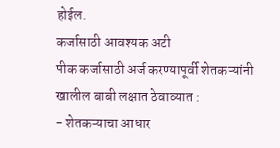होईल.
कर्जासाठी आवश्यक अटी
पीक कर्जासाठी अर्ज करण्यापूर्वी शेतकऱ्यांनी खालील बाबी लक्षात ठेवाव्यात :
- शेतकऱ्याचा आधार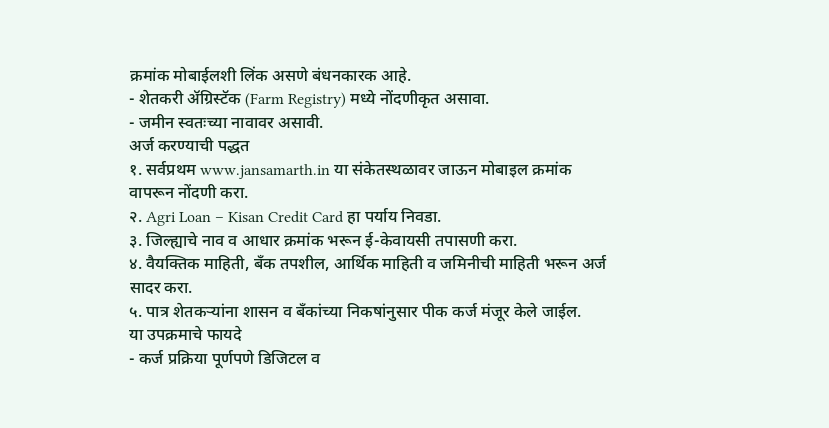क्रमांक मोबाईलशी लिंक असणे बंधनकारक आहे.
- शेतकरी ॲग्रिस्टॅक (Farm Registry) मध्ये नोंदणीकृत असावा.
- जमीन स्वतःच्या नावावर असावी.
अर्ज करण्याची पद्धत
१. सर्वप्रथम www.jansamarth.in या संकेतस्थळावर जाऊन मोबाइल क्रमांक वापरून नोंदणी करा.
२. Agri Loan – Kisan Credit Card हा पर्याय निवडा.
३. जिल्ह्याचे नाव व आधार क्रमांक भरून ई-केवायसी तपासणी करा.
४. वैयक्तिक माहिती, बँक तपशील, आर्थिक माहिती व जमिनीची माहिती भरून अर्ज सादर करा.
५. पात्र शेतकऱ्यांना शासन व बँकांच्या निकषांनुसार पीक कर्ज मंजूर केले जाईल.
या उपक्रमाचे फायदे
- कर्ज प्रक्रिया पूर्णपणे डिजिटल व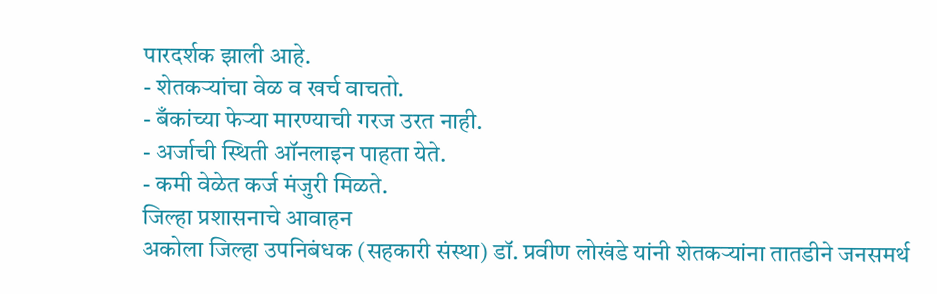पारदर्शक झाली आहे.
- शेतकऱ्यांचा वेळ व खर्च वाचतो.
- बँकांच्या फेऱ्या मारण्याची गरज उरत नाही.
- अर्जाची स्थिती ऑनलाइन पाहता येते.
- कमी वेळेत कर्ज मंजुरी मिळते.
जिल्हा प्रशासनाचे आवाहन
अकोला जिल्हा उपनिबंधक (सहकारी संस्था) डॉ. प्रवीण लोखंडे यांनी शेतकऱ्यांना तातडीने जनसमर्थ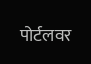पोर्टलवर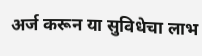अर्ज करून या सुविधेचा लाभ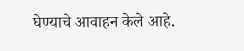घेण्याचे आवाहन केले आहे.